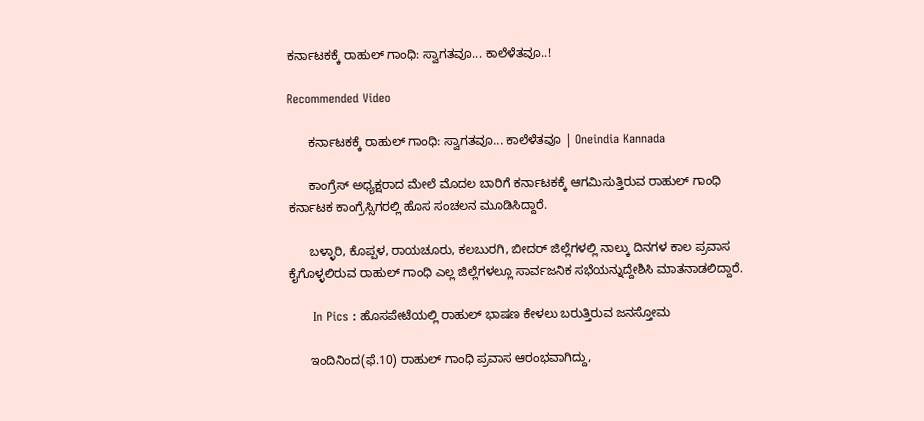ಕರ್ನಾಟಕಕ್ಕೆ ರಾಹುಲ್ ಗಾಂಧಿ: ಸ್ವಾಗತವೂ... ಕಾಲೆಳೆತವೂ..!

Recommended Video

      ಕರ್ನಾಟಕಕ್ಕೆ ರಾಹುಲ್ ಗಾಂಧಿ: ಸ್ವಾಗತವೂ... ಕಾಲೆಳೆತವೂ | Oneindia Kannada

      ಕಾಂಗ್ರೆಸ್ ಅಧ್ಯಕ್ಷರಾದ ಮೇಲೆ ಮೊದಲ ಬಾರಿಗೆ ಕರ್ನಾಟಕಕ್ಕೆ ಆಗಮಿಸುತ್ತಿರುವ ರಾಹುಲ್ ಗಾಂಧಿ ಕರ್ನಾಟಕ ಕಾಂಗ್ರೆಸ್ಸಿಗರಲ್ಲಿ ಹೊಸ ಸಂಚಲನ ಮೂಡಿಸಿದ್ದಾರೆ.

      ಬಳ್ಳಾರಿ, ಕೊಪ್ಪಳ, ರಾಯಚೂರು, ಕಲಬುರಗಿ, ಬೀದರ್ ಜಿಲ್ಲೆಗಳಲ್ಲಿ ನಾಲ್ಕು ದಿನಗಳ ಕಾಲ ಪ್ರವಾಸ ಕೈಗೊಳ್ಳಲಿರುವ ರಾಹುಲ್ ಗಾಂಧಿ ಎಲ್ಲ ಜಿಲ್ಲೆಗಳಲ್ಲೂ ಸಾರ್ವಜನಿಕ ಸಭೆಯನ್ನುದ್ದೇಶಿಸಿ ಮಾತನಾಡಲಿದ್ದಾರೆ.

      In Pics : ಹೊಸಪೇಟೆಯಲ್ಲಿ ರಾಹುಲ್ ಭಾಷಣ ಕೇಳಲು ಬರುತ್ತಿರುವ ಜನಸ್ತೋಮ

      ಇಂದಿನಿಂದ(ಫೆ.10) ರಾಹುಲ್ ಗಾಂಧಿ ಪ್ರವಾಸ ಆರಂಭವಾಗಿದ್ದು,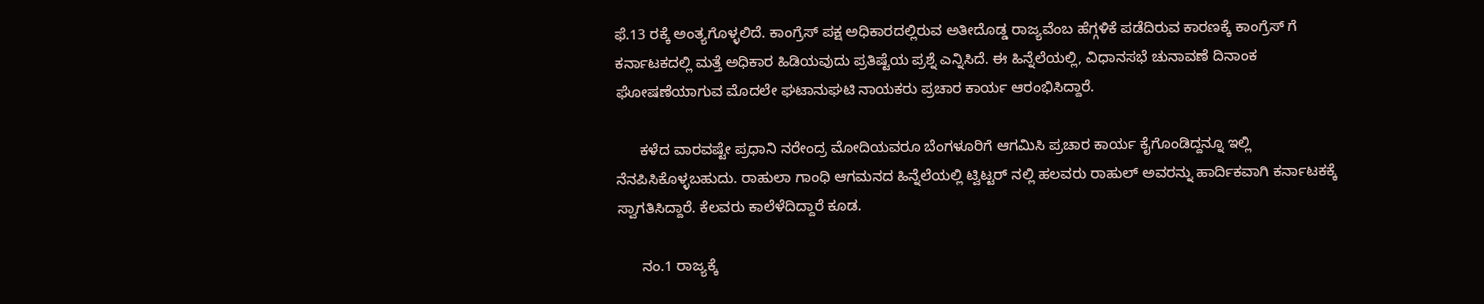ಫೆ.13 ರಕ್ಕೆ ಅಂತ್ಯಗೊಳ್ಳಲಿದೆ. ಕಾಂಗ್ರೆಸ್ ಪಕ್ಷ ಅಧಿಕಾರದಲ್ಲಿರುವ ಅತೀದೊಡ್ಡ ರಾಜ್ಯವೆಂಬ ಹೆಗ್ಗಳಿಕೆ ಪಡೆದಿರುವ ಕಾರಣಕ್ಕೆ ಕಾಂಗ್ರೆಸ್ ಗೆ ಕರ್ನಾಟಕದಲ್ಲಿ ಮತ್ತೆ ಅಧಿಕಾರ ಹಿಡಿಯವುದು ಪ್ರತಿಷ್ಟೆಯ ಪ್ರಶ್ನೆ ಎನ್ನಿಸಿದೆ. ಈ ಹಿನ್ನೆಲೆಯಲ್ಲಿ, ವಿಧಾನಸಭೆ ಚುನಾವಣೆ ದಿನಾಂಕ ಘೋಷಣೆಯಾಗುವ ಮೊದಲೇ ಘಟಾನುಘಟಿ ನಾಯಕರು ಪ್ರಚಾರ ಕಾರ್ಯ ಆರಂಭಿಸಿದ್ದಾರೆ.

      ಕಳೆದ ವಾರವಷ್ಟೇ ಪ್ರಧಾನಿ ನರೇಂದ್ರ ಮೋದಿಯವರೂ ಬೆಂಗಳೂರಿಗೆ ಆಗಮಿಸಿ ಪ್ರಚಾರ ಕಾರ್ಯ ಕೈಗೊಂಡಿದ್ದನ್ನೂ ಇಲ್ಲಿ ನೆನಪಿಸಿಕೊಳ್ಳಬಹುದು. ರಾಹುಲಾ ಗಾಂಧಿ ಆಗಮನದ ಹಿನ್ನೆಲೆಯಲ್ಲಿ ಟ್ವಿಟ್ಟರ್ ನಲ್ಲಿ ಹಲವರು ರಾಹುಲ್ ಅವರನ್ನು ಹಾರ್ದಿಕವಾಗಿ ಕರ್ನಾಟಕಕ್ಕೆ ಸ್ವಾಗತಿಸಿದ್ದಾರೆ. ಕೆಲವರು ಕಾಲೆಳೆದಿದ್ದಾರೆ ಕೂಡ.

      ನಂ.1 ರಾಜ್ಯಕ್ಕೆ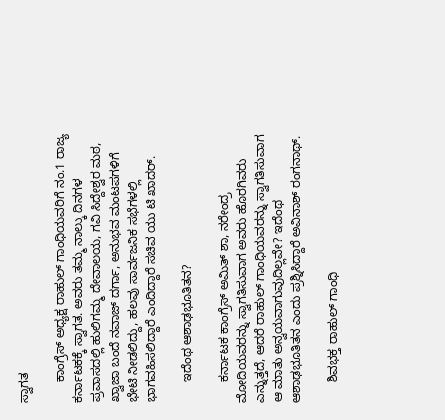ಸ್ವಾಗತ

      ಕಾಂಗ್ರೆಸ್ ಅಧ್ಯಕ್ಷ ರಾಹುಲ್ ಗಾಂಧಿಯವರಿಗೆ ನಂ.1 ರಾಜ್ಯ ಕರ್ನಾಟಕಕ್ಕೆ ಸ್ವಾಗತ. ಅವರು ತಮ್ಮ ನಾಲ್ಕು ದಿನಗಳ ಪ್ರವಾಸದಲ್ಲಿ ಹುಲಿಗಮ್ಮ ದೇವಾಲಯ, ಗವಿ ಸಿದ್ದೇಶ್ವರ ಮಠ, ಖ್ವಾಜಾ ಬಂದೆ ನವಾಜ್ ದರ್ಗಾ, ಅನುಭವ ಮಂಟಪಗಳಿಗೆ ಭೇಟಿ ನೀಡಲಿದ್ದು, ಹಲವು ಸಾರ್ವಜನಿಕ ಸಭೆಗಳಲ್ಲಿ ಭಾಗವಹಿಸಲಿದ್ದಾರೆ ಎಂದಿದ್ದಾರೆ ಸಚಿವ ಯು ಟಿ ಖಾದರ್.

      ಇದೆಂಥ ಆಶಾಢಭೂತಿತನ?

      ಕರ್ನಾಟಕ ಕಾಂಗ್ರೆಸ್ ಅಮಿತ್ ಶಾ, ನರೇಂದ್ರ ಮೋದಿಯವರನ್ನು ಸ್ವಾಗತಿಸುವಾಗ ಅವರು ಹೊರಗಿವರು ಎನ್ನುತ್ತದೆ, ಆದರೆ ರಾಹುಲ್ ಗಾಂಧಿಯವರನ್ನು ಸ್ವಾಗತಿಸುವಾಗ ಆ ಮಾತು ಅನ್ವಯವಾಗುವುದಿಲ್ಲವೇ? ಇದೆಂಥ ಆಶಾಢಭೂತಿತನ ಎಂದು ಪ್ರಶ್ನಿಸಿದ್ದಾರೆ ಅವಿನಾಶ್ ರಂಗನಾಥ್.

      ಶಿವಭಕ್ತ ರಾಹುಲ್ ಗಾಂಧಿ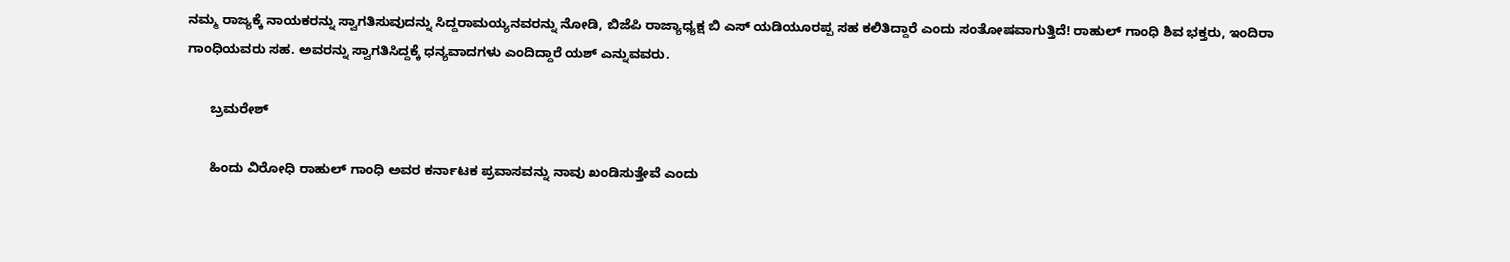ನಮ್ಮ ರಾಜ್ಯಕ್ಕೆ ನಾಯಕರನ್ನು ಸ್ವಾಗತಿಸುವುದನ್ನು ಸಿದ್ದರಾಮಯ್ಯನವರನ್ನು ನೋಡಿ, ಬಿಜೆಪಿ ರಾಜ್ಯಾಧ್ಯಕ್ಷ ಬಿ ಎಸ್ ಯಡಿಯೂರಪ್ಪ ಸಹ ಕಲಿತಿದ್ದಾರೆ ಎಂದು ಸಂತೋಷವಾಗುತ್ತಿದೆ! ರಾಹುಲ್ ಗಾಂಧಿ ಶಿವ ಭಕ್ತರು, ಇಂದಿರಾ ಗಾಂಧಿಯವರು ಸಹ. ಅವರನ್ನು ಸ್ವಾಗತಿಸಿದ್ದಕ್ಕೆ ಧನ್ಯವಾದಗಳು ಎಂದಿದ್ದಾರೆ ಯಶ್ ಎನ್ನುವವರು.

      ಬ್ರಮರೇಶ್

      ಹಿಂದು ವಿರೋಧಿ ರಾಹುಲ್ ಗಾಂಧಿ ಅವರ ಕರ್ನಾಟಕ ಪ್ರವಾಸವನ್ನು ನಾವು ಖಂಡಿಸುತ್ತೇವೆ ಎಂದು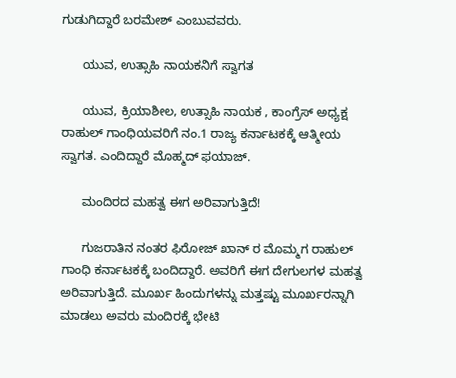ಗುಡುಗಿದ್ದಾರೆ ಬರಮೇಶ್ ಎಂಬುವವರು.

      ಯುವ, ಉತ್ಸಾಹಿ ನಾಯಕನಿಗೆ ಸ್ವಾಗತ

      ಯುವ, ಕ್ರಿಯಾಶೀಲ, ಉತ್ಸಾಹಿ ನಾಯಕ , ಕಾಂಗ್ರೆಸ್ ಅಧ್ಯಕ್ಷ ರಾಹುಲ್ ಗಾಂಧಿಯವರಿಗೆ ನಂ.1 ರಾಜ್ಯ ಕರ್ನಾಟಕಕ್ಕೆ ಆತ್ಮೀಯ ಸ್ವಾಗತ. ಎಂದಿದ್ದಾರೆ ಮೊಹ್ಮದ್ ಫಯಾಜ್.

      ಮಂದಿರದ ಮಹತ್ವ ಈಗ ಅರಿವಾಗುತ್ತಿದೆ!

      ಗುಜರಾತಿನ ನಂತರ ಫಿರೋಜ್ ಖಾನ್ ರ ಮೊಮ್ಮಗ ರಾಹುಲ್ ಗಾಂಧಿ ಕರ್ನಾಟಕಕ್ಕೆ ಬಂದಿದ್ದಾರೆ. ಅವರಿಗೆ ಈಗ ದೇಗುಲಗಳ ಮಹತ್ವ ಅರಿವಾಗುತ್ತಿದೆ. ಮೂರ್ಖ ಹಿಂದುಗಳನ್ನು ಮತ್ತಷ್ಟು ಮೂರ್ಖರನ್ನಾಗಿ ಮಾಡಲು ಅವರು ಮಂದಿರಕ್ಕೆ ಭೇಟಿ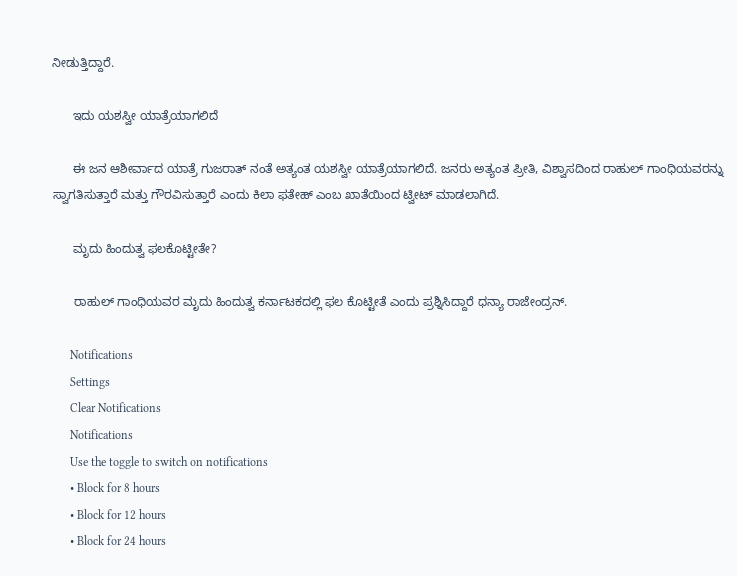ನೀಡುತ್ತಿದ್ದಾರೆ.

      ಇದು ಯಶಸ್ವೀ ಯಾತ್ರೆಯಾಗಲಿದೆ

      ಈ ಜನ ಆಶೀರ್ವಾದ ಯಾತ್ರೆ ಗುಜರಾತ್ ನಂತೆ ಅತ್ಯಂತ ಯಶಸ್ವೀ ಯಾತ್ರೆಯಾಗಲಿದೆ. ಜನರು ಅತ್ಯಂತ ಪ್ರೀತಿ, ವಿಶ್ವಾಸದಿಂದ ರಾಹುಲ್ ಗಾಂಧಿಯವರನ್ನು ಸ್ವಾಗತಿಸುತ್ತಾರೆ ಮತ್ತು ಗೌರವಿಸುತ್ತಾರೆ ಎಂದು ಕಿಲಾ ಫತೇಹ್ ಎಂಬ ಖಾತೆಯಿಂದ ಟ್ವೀಟ್ ಮಾಡಲಾಗಿದೆ.

      ಮೃದು ಹಿಂದುತ್ವ ಫಲಕೊಟ್ಟೀತೇ?

      ರಾಹುಲ್ ಗಾಂಧಿಯವರ ಮೃದು ಹಿಂದುತ್ವ ಕರ್ನಾಟಕದಲ್ಲಿ ಫಲ ಕೊಟ್ಟೀತೆ ಎಂದು ಪ್ರಶ್ನಿಸಿದ್ದಾರೆ ಧನ್ಯಾ ರಾಜೇಂದ್ರನ್.

      Notifications
      Settings
      Clear Notifications
      Notifications
      Use the toggle to switch on notifications
      • Block for 8 hours
      • Block for 12 hours
      • Block for 24 hours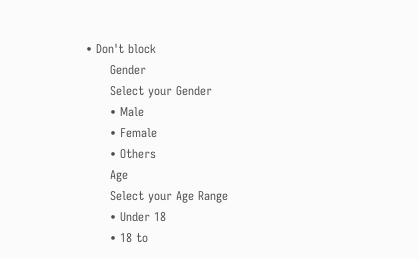• Don't block
      Gender
      Select your Gender
      • Male
      • Female
      • Others
      Age
      Select your Age Range
      • Under 18
      • 18 to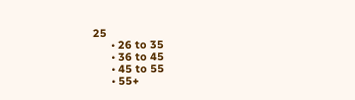25
      • 26 to 35
      • 36 to 45
      • 45 to 55
      • 55+